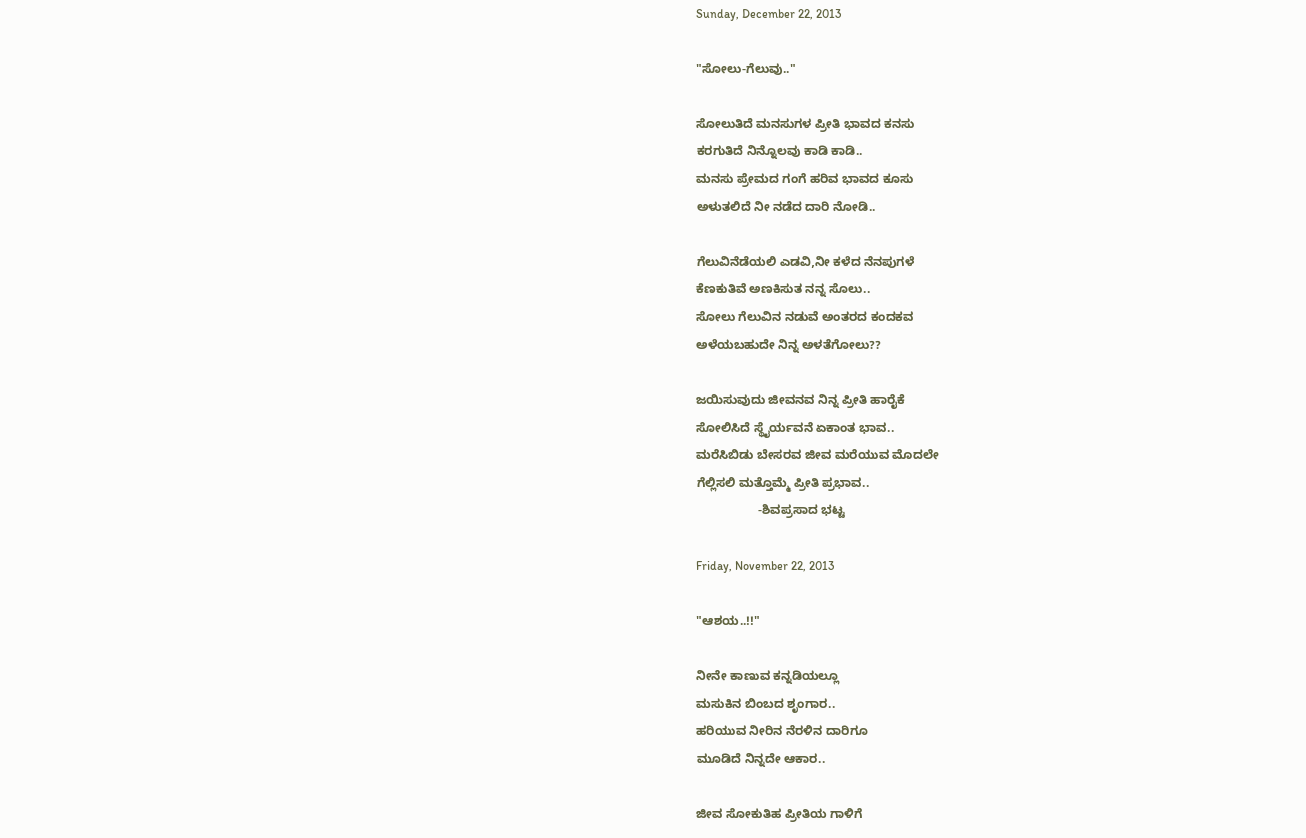Sunday, December 22, 2013

"ಸೋಲು-ಗೆಲುವು.."

ಸೋಲುತಿದೆ ಮನಸುಗಳ ಪ್ರೀತಿ ಭಾವದ ಕನಸು
ಕರಗುತಿದೆ ನಿನ್ನೊಲವು ಕಾಡಿ ಕಾಡಿ..
ಮನಸು ಪ್ರೇಮದ ಗಂಗೆ ಹರಿವ ಭಾವದ ಕೂಸು
ಅಳುತಲಿದೆ ನೀ ನಡೆದ ದಾರಿ ನೋಡಿ..

ಗೆಲುವಿನೆಡೆಯಲಿ ಎಡವಿ,ನೀ ಕಳೆದ ನೆನಪುಗಳೆ
ಕೆಣಕುತಿವೆ ಅಣಕಿಸುತ ನನ್ನ ಸೊಲು..
ಸೋಲು ಗೆಲುವಿನ ನಡುವೆ ಅಂತರದ ಕಂದಕವ
ಅಳೆಯಬಹುದೇ ನಿನ್ನ ಅಳತೆಗೋಲು??

ಜಯಿಸುವುದು ಜೀವನವ ನಿನ್ನ ಪ್ರೀತಿ ಹಾರೈಕೆ
ಸೋಲಿಸಿದೆ ಸ್ಥೈರ್ಯವನೆ ಏಕಾಂತ ಭಾವ..
ಮರೆಸಿಬಿಡು ಬೇಸರವ ಜೀವ ಮರೆಯುವ ಮೊದಲೇ
ಗೆಲ್ಲಿಸಲಿ ಮತ್ತೊಮ್ಮೆ ಪ್ರೀತಿ ಪ್ರಭಾವ..
                  -ಶಿವಪ್ರಸಾದ ಭಟ್ಟ

Friday, November 22, 2013

"ಆಶಯ..!!"

ನೀನೇ ಕಾಣುವ ಕನ್ನಡಿಯಲ್ಲೂ
ಮಸುಕಿನ ಬಿಂಬದ ಶೃಂಗಾರ..
ಹರಿಯುವ ನೀರಿನ ನೆರಳಿನ ದಾರಿಗೂ
ಮೂಡಿದೆ ನಿನ್ನದೇ ಆಕಾರ..

ಜೀವ ಸೋಕುತಿಹ ಪ್ರೀತಿಯ ಗಾಳಿಗೆ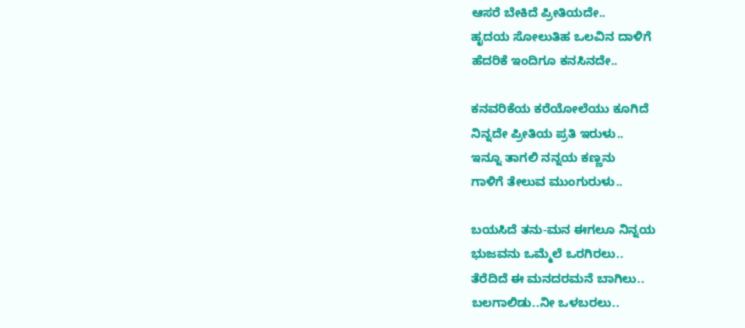ಆಸರೆ ಬೇಕಿದೆ ಪ್ರೀತಿಯದೇ..
ಹೃದಯ ಸೋಲುತಿಹ ಒಲವಿನ ದಾಳಿಗೆ
ಹೆದರಿಕೆ ಇಂದಿಗೂ ಕನಸಿನದೇ..

ಕನವರಿಕೆಯ ಕರೆಯೋಲೆಯು ಕೂಗಿದೆ
ನಿನ್ನದೇ ಪ್ರೀತಿಯ ಪ್ರತಿ ಇರುಳು..
ಇನ್ನೂ ತಾಗಲಿ ನನ್ನಯ ಕಣ್ಣನು
ಗಾಳಿಗೆ ತೇಲುವ ಮುಂಗುರುಳು..

ಬಯಸಿದೆ ತನು-ಮನ ಈಗಲೂ ನಿನ್ನಯ
ಭುಜವನು ಒಮ್ಮೆಲೆ ಒರಗಿರಲು..
ತೆರೆದಿದೆ ಈ ಮನದರಮನೆ ಬಾಗಿಲು..
ಬಲಗಾಲಿಡು..ನೀ ಒಳಬರಲು..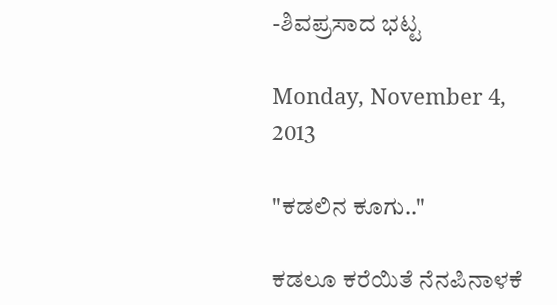-ಶಿವಪ್ರಸಾದ ಭಟ್ಟ

Monday, November 4, 2013

"ಕಡಲಿನ ಕೂಗು.."

ಕಡಲೂ ಕರೆಯಿತೆ ನೆನಪಿನಾಳಕೆ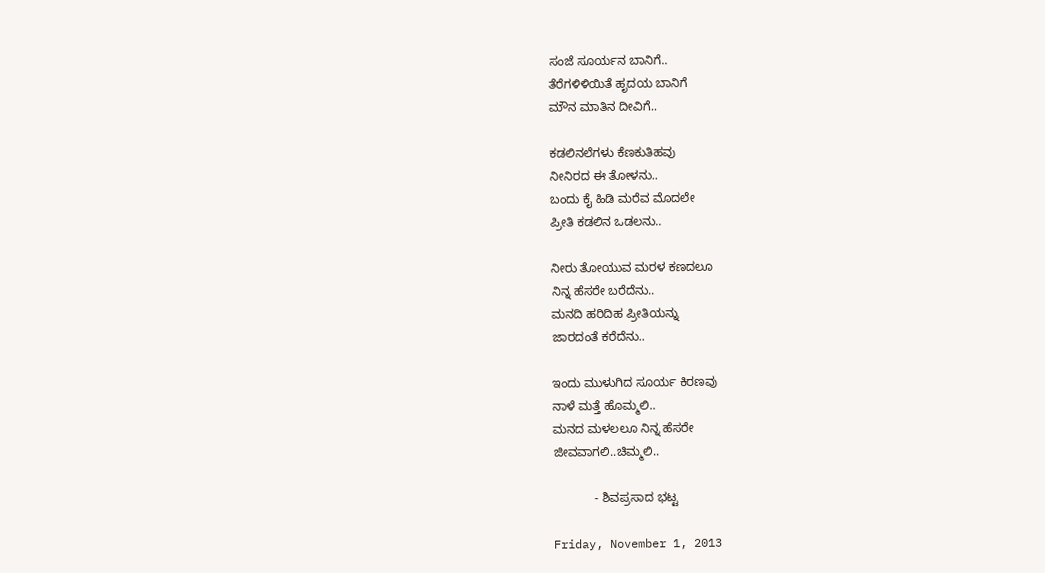ಸಂಜೆ ಸೂರ್ಯನ ಬಾನಿಗೆ..
ತೆರೆಗಳಿಳಿಯಿತೆ ಹೃದಯ ಬಾನಿಗೆ
ಮೌನ ಮಾತಿನ ದೀವಿಗೆ..

ಕಡಲಿನಲೆಗಳು ಕೆಣಕುತಿಹವು
ನೀನಿರದ ಈ ತೋಳನು..
ಬಂದು ಕೈ ಹಿಡಿ ಮರೆವ ಮೊದಲೇ
ಪ್ರೀತಿ ಕಡಲಿನ ಒಡಲನು..

ನೀರು ತೋಯುವ ಮರಳ ಕಣದಲೂ
ನಿನ್ನ ಹೆಸರೇ ಬರೆದೆನು..
ಮನದಿ ಹರಿದಿಹ ಪ್ರೀತಿಯನ್ನು
ಜಾರದಂತೆ ಕರೆದೆನು..

ಇಂದು ಮುಳುಗಿದ ಸೂರ್ಯ ಕಿರಣವು
ನಾಳೆ ಮತ್ತೆ ಹೊಮ್ಮಲಿ..
ಮನದ ಮಳಲಲೂ ನಿನ್ನ ಹೆಸರೇ
ಜೀವವಾಗಲಿ..ಚಿಮ್ಮಲಿ..

            - ಶಿವಪ್ರಸಾದ ಭಟ್ಟ

Friday, November 1, 2013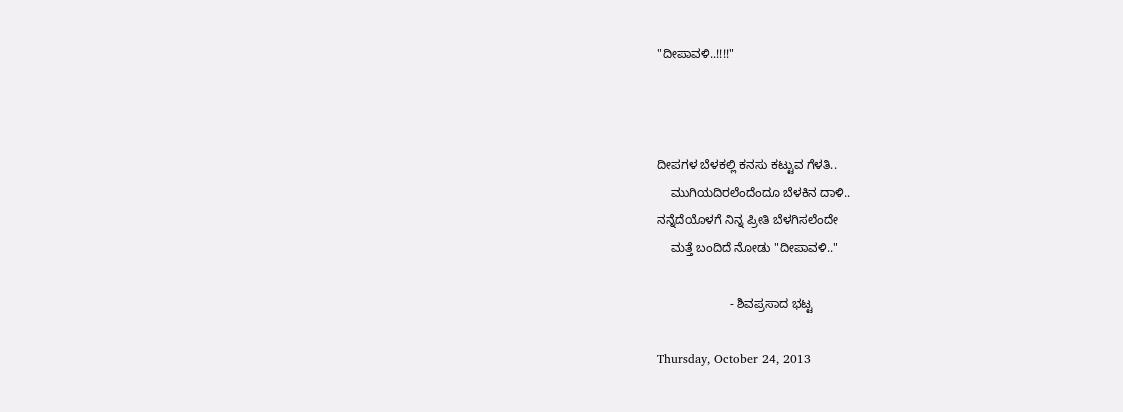"ದೀಪಾವಳಿ..!!!!"



ದೀಪಗಳ ಬೆಳಕಲ್ಲಿ ಕನಸು ಕಟ್ಟುವ ಗೆಳತಿ..
    ಮುಗಿಯದಿರಲೆಂದೆಂದೂ ಬೆಳಕಿನ ದಾಳಿ..
ನನ್ನೆದೆಯೊಳಗೆ ನಿನ್ನ ಪ್ರೀತಿ ಬೆಳಗಿಸಲೆಂದೇ
    ಮತ್ತೆ ಬಂದಿದೆ ನೋಡು "ದೀಪಾವಳಿ.."

                     - ಶಿವಪ್ರಸಾದ ಭಟ್ಟ

Thursday, October 24, 2013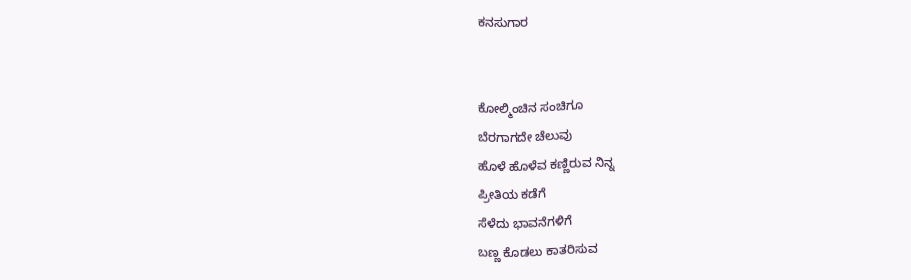ಕನಸುಗಾರ


ಕೋಲ್ಮಿಂಚಿನ ಸಂಚಿಗೂ
ಬೆರಗಾಗದೇ ಚೆಲುವು
ಹೊಳೆ ಹೊಳೆವ ಕಣ್ಣಿರುವ ನಿನ್ನ
ಪ್ರೀತಿಯ ಕಡೆಗೆ
ಸೆಳೆದು ಭಾವನೆಗಳಿಗೆ
ಬಣ್ಣ ಕೊಡಲು ಕಾತರಿಸುವ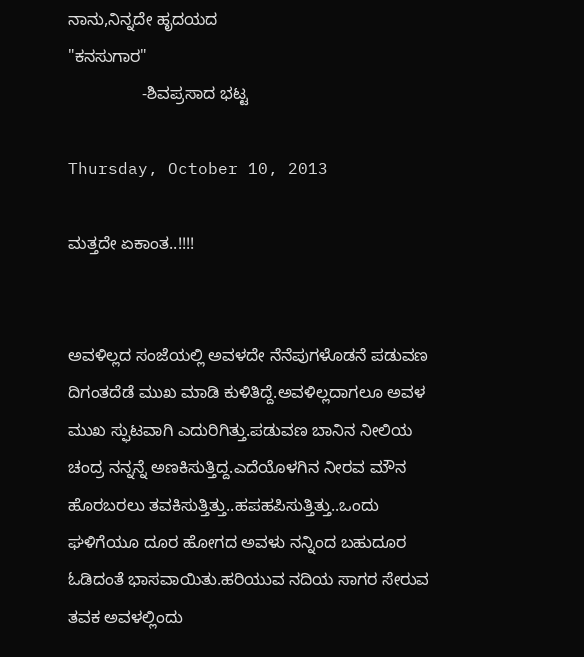ನಾನು,ನಿನ್ನದೇ ಹೃದಯದ
"ಕನಸುಗಾರ"
                -ಶಿವಪ್ರಸಾದ ಭಟ್ಟ

Thursday, October 10, 2013

ಮತ್ತದೇ ಏಕಾಂತ..!!!!


ಅವಳಿಲ್ಲದ ಸಂಜೆಯಲ್ಲಿ ಅವಳದೇ ನೆನೆಪುಗಳೊಡನೆ ಪಡುವಣ ದಿಗಂತದೆಡೆ ಮುಖ ಮಾಡಿ ಕುಳಿತಿದ್ದೆ.ಅವಳಿಲ್ಲದಾಗಲೂ ಅವಳ ಮುಖ ಸ್ಫುಟವಾಗಿ ಎದುರಿಗಿತ್ತು.ಪಡುವಣ ಬಾನಿನ ನೀಲಿಯ ಚಂದ್ರ ನನ್ನನ್ನೆ ಅಣಕಿಸುತ್ತಿದ್ದ.ಎದೆಯೊಳಗಿನ ನೀರವ ಮೌನ ಹೊರಬರಲು ತವಕಿಸುತ್ತಿತ್ತು..ಹಪಹಪಿಸುತ್ತಿತ್ತು..ಒಂದು ಘಳಿಗೆಯೂ ದೂರ ಹೋಗದ ಅವಳು ನನ್ನಿಂದ ಬಹುದೂರ ಓಡಿದಂತೆ ಭಾಸವಾಯಿತು.ಹರಿಯುವ ನದಿಯ ಸಾಗರ ಸೇರುವ ತವಕ ಅವಳಲ್ಲಿಂದು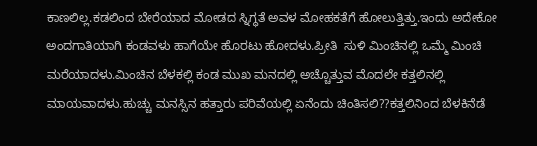ಕಾಣಲಿಲ್ಲ.ಕಡಲಿಂದ ಬೇರೆಯಾದ ಮೋಡದ ಸ್ನಿಗ್ಧತೆ ಅವಳ ಮೋಹಕತೆಗೆ ಹೋಲುತ್ತಿತ್ತು.ಇಂದು ಅದೇಕೋ ಅಂದಗಾತಿಯಾಗಿ ಕಂಡವಳು ಹಾಗೆಯೇ ಹೊರಟು ಹೋದಳು.ಪ್ರೀತಿ  ಸುಳಿ ಮಿಂಚಿನಲ್ಲಿ ಒಮ್ಮೆ ಮಿಂಚಿ ಮರೆಯಾದಳು.ಮಿಂಚಿನ ಬೆಳಕಲ್ಲಿ ಕಂಡ ಮುಖ ಮನದಲ್ಲಿ ಅಚ್ಚೊತ್ತುವ ಮೊದಲೇ ಕತ್ತಲಿನಲ್ಲಿ ಮಾಯವಾದಳು.ಹುಚ್ಚು ಮನಸ್ಸಿನ ಹತ್ತಾರು ಪರಿವೆಯಲ್ಲಿ ಏನೆಂದು ಚಿಂತಿಸಲಿ??ಕತ್ತಲಿನಿಂದ ಬೆಳಕಿನೆಡೆ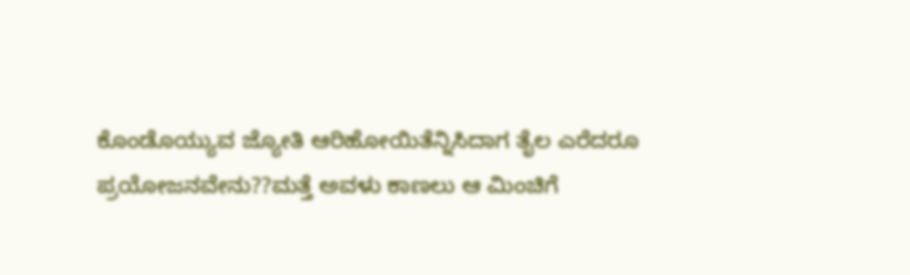ಕೊಂಡೊಯ್ಯುವ ಜ್ಯೋತಿ ಆರಿಹೋಯಿತೆನ್ನಿಸಿದಾಗ ತೈಲ ಎರೆದರೂ ಪ್ರಯೋಜನವೇನು??ಮತ್ತೆ ಅವಳು ಕಾಣಲು ಆ ಮಿಂಚಿಗೆ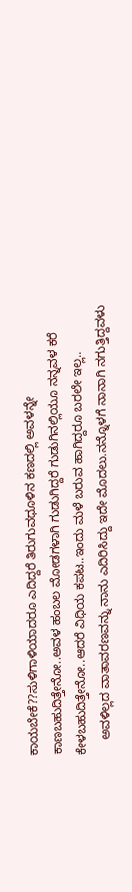ಕಾಯಬೇಕೆ??ಸುಳಿಗಾಳಿಯಾದರೂ ಎದಿದ್ದರೆ ತಿರುಗುವಧೂಳಿನ ಕಣದಲ್ಲಿ ಅವಳನ್ನೇ ಕಾಣಬಹುದಿತ್ತೇನೋ..ಅವಳ ಹಂಬಲ ಮೋಡಗಳಾಗಿ ಗುಡುಗಿದ್ದರೆ ಗುಡುಗಿನಲ್ಲಿಯೂ ನನ್ನವಳ ಕರೆ ಕೇಳಬಹುದಿತ್ತೇನೋ..ಆದರೆ ವಿಧಿಯ ಕಪಟ..ಇಂದು ಮಳೆ ಬರುವ ಹಾಗಿದ್ದರೂ ಬರಲೇ ಇಲ್ಲ..
    ಅವಳಿಲ್ಲದ ವಾತಾವರಣವನ್ನು ನಾನು ಎದಿರಿಸಿದ್ದು ಇದೇ ಮೊದಲು.ನನ್ನೊಳಗೆ ನಾನಾಗಿ ನಗುತ್ತಿದ್ದವಳು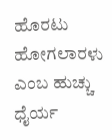ಹೊರಟು ಹೋಗಲಾರಳು ಎಂಬ ಹುಚ್ಚು ಧೈರ್ಯ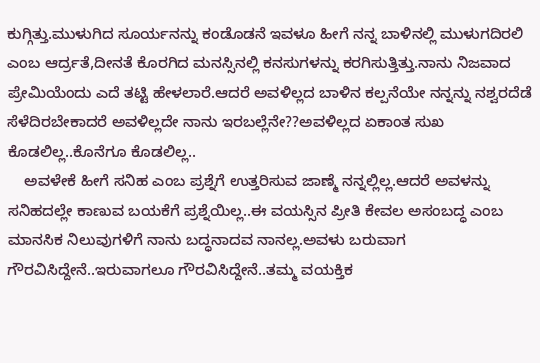ಕುಗ್ಗಿತ್ತು.ಮುಳುಗಿದ ಸೂರ್ಯನನ್ನು ಕಂಡೊಡನೆ ಇವಳೂ ಹೀಗೆ ನನ್ನ ಬಾಳಿನಲ್ಲಿ ಮುಳುಗದಿರಲಿ ಎಂಬ ಆರ್ದ್ರತೆ,ದೀನತೆ ಕೊರಗಿದ ಮನಸ್ಸಿನಲ್ಲಿ ಕನಸುಗಳನ್ನು ಕರಗಿಸುತ್ತಿತ್ತು.ನಾನು ನಿಜವಾದ ಪ್ರೇಮಿಯೆಂದು ಎದೆ ತಟ್ಟಿ ಹೇಳಲಾರೆ.ಆದರೆ ಅವಳಿಲ್ಲದ ಬಾಳಿನ ಕಲ್ಪನೆಯೇ ನನ್ನನ್ನು ನಶ್ವರದೆಡೆ ಸೆಳೆದಿರಬೇಕಾದರೆ ಅವಳಿಲ್ಲದೇ ನಾನು ಇರಬಲ್ಲೆನೇ??ಅವಳಿಲ್ಲದ ಏಕಾಂತ ಸುಖ ಕೊಡಲಿಲ್ಲ..ಕೊನೆಗೂ ಕೊಡಲಿಲ್ಲ..
    ಅವಳೇಕೆ ಹೀಗೆ ಸನಿಹ ಎಂಬ ಪ್ರಶ್ನೆಗೆ ಉತ್ತರಿಸುವ ಜಾಣ್ಮೆ ನನ್ನಲ್ಲಿಲ್ಲ.ಆದರೆ ಅವಳನ್ನು ಸನಿಹದಲ್ಲೇ ಕಾಣುವ ಬಯಕೆಗೆ ಪ್ರಶ್ನೆಯಿಲ್ಲ..ಈ ವಯಸ್ಸಿನ ಪ್ರೀತಿ ಕೇವಲ ಅಸಂಬದ್ಧ ಎಂಬ ಮಾನಸಿಕ ನಿಲುವುಗಳಿಗೆ ನಾನು ಬದ್ಧನಾದವ ನಾನಲ್ಲ.ಅವಳು ಬರುವಾಗ ಗೌರವಿಸಿದ್ದೇನೆ..ಇರುವಾಗಲೂ ಗೌರವಿಸಿದ್ದೇನೆ..ತಮ್ಮ ವಯಕ್ತಿಕ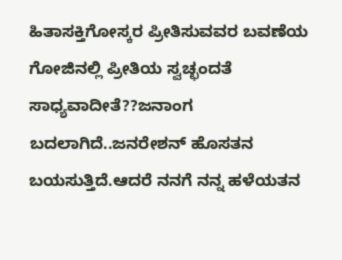ಹಿತಾಸಕ್ತಿಗೋಸ್ಕರ ಪ್ರೀತಿಸುವವರ ಬವಣೆಯ ಗೋಜಿನಲ್ಲಿ ಪ್ರೀತಿಯ ಸ್ವಚ್ಛಂದತೆ ಸಾಧ್ಯವಾದೀತೆ??ಜನಾಂಗ ಬದಲಾಗಿದೆ..ಜನರೇಶನ್ ಹೊಸತನ ಬಯಸುತ್ತಿದೆ.ಆದರೆ ನನಗೆ ನನ್ನ ಹಳೆಯತನ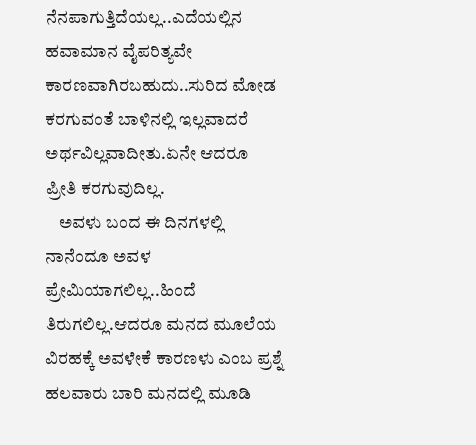ನೆನಪಾಗುತ್ತಿದೆಯಲ್ಲ..ಎದೆಯಲ್ಲಿನ ಹವಾಮಾನ ವೈಪರಿತ್ಯವೇ ಕಾರಣವಾಗಿರಬಹುದು..ಸುರಿದ ಮೋಡ ಕರಗುವಂತೆ ಬಾಳಿನಲ್ಲಿ ಇಲ್ಲವಾದರೆ ಅರ್ಥವಿಲ್ಲವಾದೀತು.ಏನೇ ಆದರೂ ಪ್ರೀತಿ ಕರಗುವುದಿಲ್ಲ.
    ಅವಳು ಬಂದ ಈ ದಿನಗಳಲ್ಲಿ ನಾನೆಂದೂ ಅವಳ ಪ್ರೇಮಿಯಾಗಲಿಲ್ಲ..ಹಿಂದೆ ತಿರುಗಲಿಲ್ಲ.ಆದರೂ ಮನದ ಮೂಲೆಯ ವಿರಹಕ್ಕೆ ಅವಳೇಕೆ ಕಾರಣಳು ಎಂಬ ಪ್ರಶ್ನೆ ಹಲವಾರು ಬಾರಿ ಮನದಲ್ಲಿ ಮೂಡಿ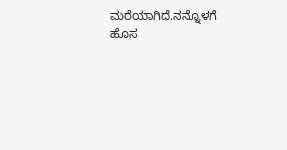ಮರೆಯಾಗಿದೆ.ನನ್ನೊಳಗೆ ಹೊಸ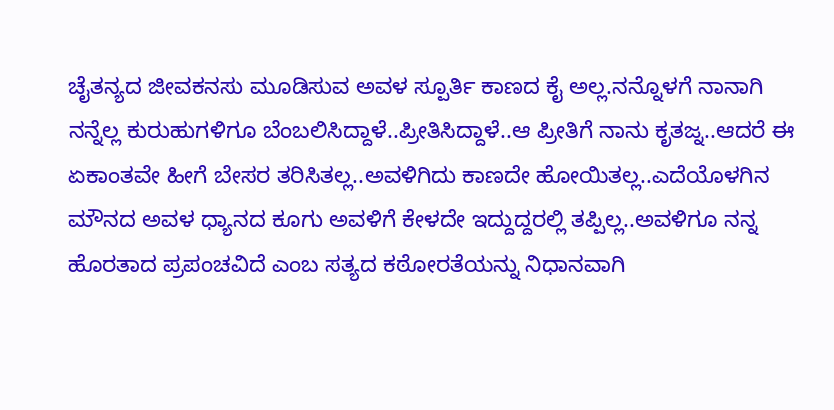ಚೈತನ್ಯದ ಜೀವಕನಸು ಮೂಡಿಸುವ ಅವಳ ಸ್ಪೂರ್ತಿ ಕಾಣದ ಕೈ ಅಲ್ಲ.ನನ್ನೊಳಗೆ ನಾನಾಗಿ ನನ್ನೆಲ್ಲ ಕುರುಹುಗಳಿಗೂ ಬೆಂಬಲಿಸಿದ್ದಾಳೆ..ಪ್ರೀತಿಸಿದ್ದಾಳೆ..ಆ ಪ್ರೀತಿಗೆ ನಾನು ಕೃತಜ್ನ..ಆದರೆ ಈ ಏಕಾಂತವೇ ಹೀಗೆ ಬೇಸರ ತರಿಸಿತಲ್ಲ..ಅವಳಿಗಿದು ಕಾಣದೇ ಹೋಯಿತಲ್ಲ..ಎದೆಯೊಳಗಿನ ಮೌನದ ಅವಳ ಧ್ಯಾನದ ಕೂಗು ಅವಳಿಗೆ ಕೇಳದೇ ಇದ್ದುದ್ದರಲ್ಲಿ ತಪ್ಪಿಲ್ಲ..ಅವಳಿಗೂ ನನ್ನ ಹೊರತಾದ ಪ್ರಪಂಚವಿದೆ ಎಂಬ ಸತ್ಯದ ಕಠೋರತೆಯನ್ನು ನಿಧಾನವಾಗಿ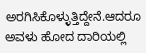ಅರಗಿಸಿಕೊಳ್ಳುತ್ತಿದ್ದೇನೆ.ಆದರೂ ಅವಳು ಹೋದ ದಾರಿಯಲ್ಲಿ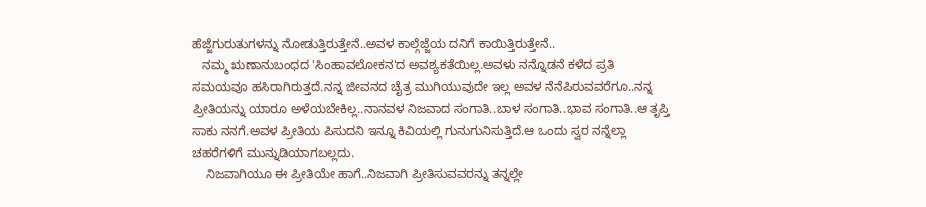ಹೆಜ್ಜೆಗುರುತುಗಳನ್ನು ನೋಡುತ್ತಿರುತ್ತೇನೆ..ಅವಳ ಕಾಲ್ಗೆಜ್ಜೆಯ ದನಿಗೆ ಕಾಯಿತ್ತಿರುತ್ತೇನೆ..
   ನಮ್ಮ ಋಣಾನುಬಂಧದ 'ಸಿಂಹಾವಲೋಕನ'ದ ಅವಶ್ಯಕತೆಯಿಲ್ಲ.ಅವಳು ನನ್ನೊಡನೆ ಕಳೆದ ಪ್ರತಿ ಸಮಯವೂ ಹಸಿರಾಗಿರುತ್ತದೆ.ನನ್ನ ಜೀವನದ ಚೈತ್ರ ಮುಗಿಯುವುದೇ ಇಲ್ಲ ಅವಳ ನೆನೆಪಿರುವವರೆಗೂ..ನನ್ನ ಪ್ರೀತಿಯನ್ನು ಯಾರೂ ಅಳೆಯಬೇಕಿಲ್ಲ..ನಾನವಳ ನಿಜವಾದ ಸಂಗಾತಿ..ಬಾಳ ಸಂಗಾತಿ..ಭಾವ ಸಂಗಾತಿ..ಆ ತೃಪ್ತಿ ಸಾಕು ನನಗೆ.ಅವಳ ಪ್ರೀತಿಯ ಪಿಸುದನಿ ಇನ್ನೂ ಕಿವಿಯಲ್ಲಿ ಗುನುಗುನಿಸುತ್ತಿದೆ.ಆ ಒಂದು ಸ್ವರ ನನ್ನೆಲ್ಲಾ ಚಹರೆಗಳಿಗೆ ಮುನ್ನುಡಿಯಾಗಬಲ್ಲದು.
    ನಿಜವಾಗಿಯೂ ಈ ಪ್ರೀತಿಯೇ ಹಾಗೆ..ನಿಜವಾಗಿ ಪ್ರೀತಿಸುವವರನ್ನು ತನ್ನಲ್ಲೇ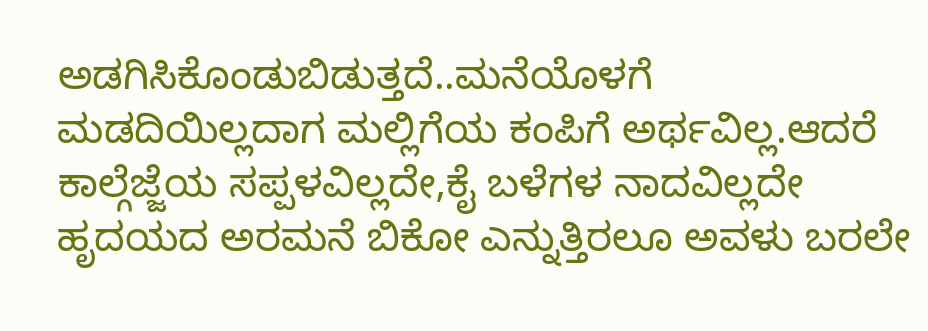ಅಡಗಿಸಿಕೊಂಡುಬಿಡುತ್ತದೆ..ಮನೆಯೊಳಗೆ ಮಡದಿಯಿಲ್ಲದಾಗ ಮಲ್ಲಿಗೆಯ ಕಂಪಿಗೆ ಅರ್ಥವಿಲ್ಲ.ಆದರೆ ಕಾಲ್ಗೆಜ್ಜೆಯ ಸಪ್ಪಳವಿಲ್ಲದೇ,ಕೈ ಬಳೆಗಳ ನಾದವಿಲ್ಲದೇ ಹೃದಯದ ಅರಮನೆ ಬಿಕೋ ಎನ್ನುತ್ತಿರಲೂ ಅವಳು ಬರಲೇ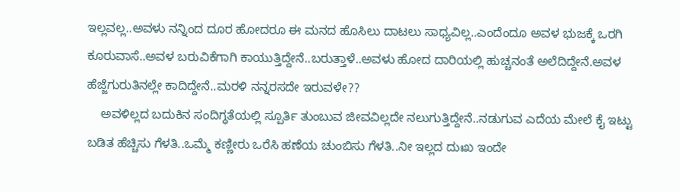ಇಲ್ಲವಲ್ಲ..ಅವಳು ನನ್ನಿಂದ ದೂರ ಹೋದರೂ ಈ ಮನದ ಹೊಸಿಲು ದಾಟಲು ಸಾಧ್ಯವಿಲ್ಲ..ಎಂದೆಂದೂ ಅವಳ ಭುಜಕ್ಕೆ ಒರಗಿ ಕೂರುವಾಸೆ..ಅವಳ ಬರುವಿಕೆಗಾಗಿ ಕಾಯುತ್ತಿದ್ದೇನೆ..ಬರುತ್ತಾಳೆ..ಅವಳು ಹೋದ ದಾರಿಯಲ್ಲಿ ಹುಚ್ಚನಂತೆ ಅಲೆದಿದ್ದೇನೆ.ಅವಳ ಹೆಜ್ಜೆಗುರುತಿನಲ್ಲೇ ಕಾದಿದ್ದೇನೆ..ಮರಳಿ ನನ್ನರಸದೇ ಇರುವಳೇ??
    ಅವಳಿಲ್ಲದ ಬದುಕಿನ ಸಂದಿಗ್ಧತೆಯಲ್ಲಿ ಸ್ಪೂರ್ತಿ ತುಂಬುವ ಜೀವವಿಲ್ಲದೇ ನಲುಗುತ್ತಿದ್ದೇನೆ..ನಡುಗುವ ಎದೆಯ ಮೇಲೆ ಕೈ ಇಟ್ಟು ಬಡಿತ ಹೆಚ್ಚಿಸು ಗೆಳತಿ..ಒಮ್ಮೆ ಕಣ್ಣೀರು ಒರೆಸಿ ಹಣೆಯ ಚುಂಬಿಸು ಗೆಳತಿ..ನೀ ಇಲ್ಲದ ದುಃಖ ಇಂದೇ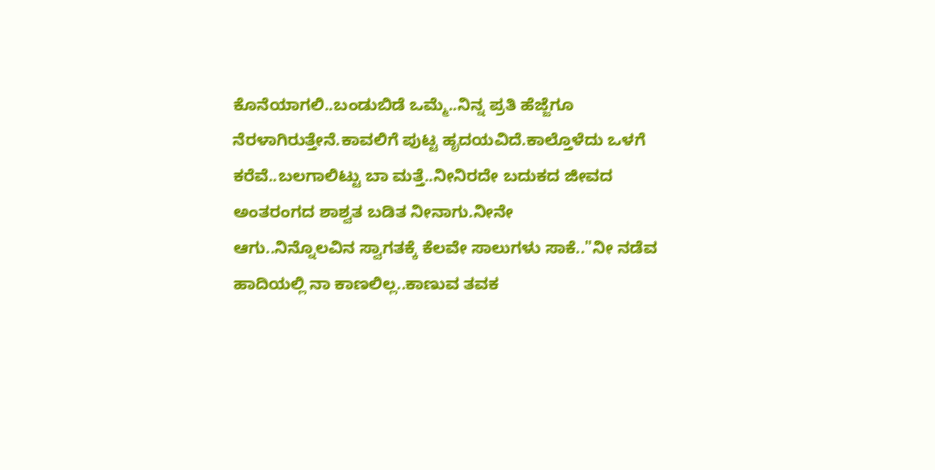ಕೊನೆಯಾಗಲಿ..ಬಂಡುಬಿಡೆ ಒಮ್ಮೆ..ನಿನ್ನ ಪ್ರತಿ ಹೆಜ್ಜೆಗೂ ನೆರಳಾಗಿರುತ್ತೇನೆ.ಕಾವಲಿಗೆ ಪುಟ್ಟ ಹೃದಯವಿದೆ.ಕಾಲ್ತೊಳೆದು ಒಳಗೆ ಕರೆವೆ..ಬಲಗಾಲಿಟ್ಟು ಬಾ ಮತ್ತೆ..ನೀನಿರದೇ ಬದುಕದ ಜೀವದ ಅಂತರಂಗದ ಶಾಶ್ವತ ಬಡಿತ ನೀನಾಗು.ನೀನೇ
ಆಗು..ನಿನ್ನೊಲವಿನ ಸ್ವಾಗತಕ್ಕೆ ಕೆಲವೇ ಸಾಲುಗಳು ಸಾಕೆ.."ನೀ ನಡೆವ ಹಾದಿಯಲ್ಲಿ ನಾ ಕಾಣಲಿಲ್ಲ..ಕಾಣುವ ತವಕ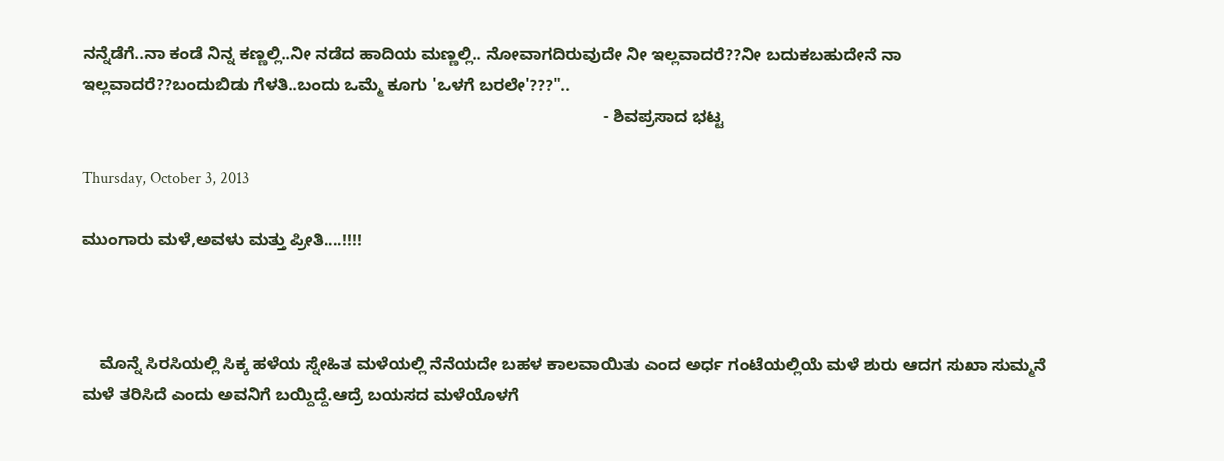ನನ್ನೆಡೆಗೆ..ನಾ ಕಂಡೆ ನಿನ್ನ ಕಣ್ಣಲ್ಲಿ..ನೀ ನಡೆದ ಹಾದಿಯ ಮಣ್ಣಲ್ಲಿ.. ನೋವಾಗದಿರುವುದೇ ನೀ ಇಲ್ಲವಾದರೆ??ನೀ ಬದುಕಬಹುದೇನೆ ನಾ ಇಲ್ಲವಾದರೆ??ಬಂದುಬಿಡು ಗೆಳತಿ..ಬಂದು ಒಮ್ಮೆ ಕೂಗು 'ಒಳಗೆ ಬರಲೇ'???"..
                                                                                                                 - ಶಿವಪ್ರಸಾದ ಭಟ್ಟ

Thursday, October 3, 2013

ಮುಂಗಾರು ಮಳೆ,ಅವಳು ಮತ್ತು ಪ್ರೀತಿ....!!!!



    ಮೊನ್ನೆ ಸಿರಸಿಯಲ್ಲಿ ಸಿಕ್ಕ ಹಳೆಯ ಸ್ನೇಹಿತ ಮಳೆಯಲ್ಲಿ ನೆನೆಯದೇ ಬಹಳ ಕಾಲವಾಯಿತು ಎಂದ ಅರ್ಧ ಗಂಟೆಯಲ್ಲಿಯೆ ಮಳೆ ಶುರು ಆದಗ ಸುಖಾ ಸುಮ್ಮನೆ ಮಳೆ ತರಿಸಿದೆ ಎಂದು ಅವನಿಗೆ ಬಯ್ದಿದ್ದೆ.ಆದ್ರೆ ಬಯಸದ ಮಳೆಯೊಳಗೆ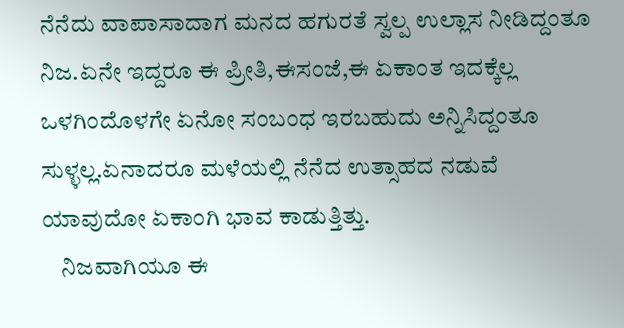ನೆನೆದು ವಾಪಾಸಾದಾಗ ಮನದ ಹಗುರತೆ ಸ್ವಲ್ಪ ಉಲ್ಲಾಸ ನೀಡಿದ್ದಂತೂ ನಿಜ.ಏನೇ ಇದ್ದರೂ ಈ ಪ್ರೀತಿ,ಈಸಂಜೆ,ಈ ಏಕಾಂತ ಇದಕ್ಕೆಲ್ಲ ಒಳಗಿಂದೊಳಗೇ ಏನೋ ಸಂಬಂಧ ಇರಬಹುದು ಅನ್ನಿಸಿದ್ದಂತೂ ಸುಳ್ಳಲ್ಲ.ಏನಾದರೂ ಮಳೆಯಲ್ಲಿ ನೆನೆದ ಉತ್ಸಾಹದ ನಡುವೆ ಯಾವುದೋ ಏಕಾಂಗಿ ಭಾವ ಕಾಡುತ್ತಿತ್ತು.
    ನಿಜವಾಗಿಯೂ ಈ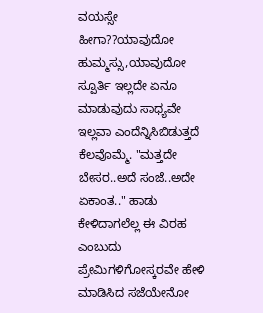ವಯಸ್ಸೇ ಹೀಗಾ??ಯಾವುದೋ ಹುಮ್ಮಸ್ಸು,ಯಾವುದೋ ಸ್ಪೂರ್ತಿ ಇಲ್ಲದೇ ಏನೂ ಮಾಡುವುದು ಸಾಧ್ಯವೇ ಇಲ್ಲವಾ ಎಂದೆನ್ನಿಸಿಬಿಡುತ್ತದೆ ಕೆಲವೊಮ್ಮೆ. "ಮತ್ತದೇ ಬೇಸರ..ಅದೆ ಸಂಜೆ..ಅದೇ ಏಕಾಂತ.." ಹಾಡು ಕೇಳಿದಾಗಲೆಲ್ಲ ಈ ವಿರಹ ಎಂಬುದು ಪ್ರೇಮಿಗಳಿಗೋಸ್ಕರವೇ ಹೇಳಿ ಮಾಡಿಸಿದ ‍ಸಜೆಯೇನೋ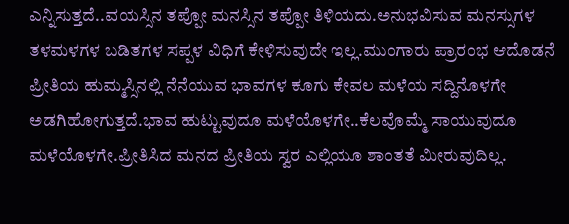ಎನ್ನಿಸುತ್ತದೆ..ವಯಸ್ಸಿನ ತಪ್ಪೋ ಮನಸ್ಸಿನ ತಪ್ಪೋ ತಿಳಿಯದು.ಅನುಭವಿಸುವ ಮನಸ್ಸುಗಳ ತಳಮಳಗಳ ಬಡಿತಗಳ ಸಪ್ಪಳ ವಿಧಿಗೆ ಕೇಳಿಸುವುದೇ ಇಲ್ಲ.ಮುಂಗಾರು ಪ್ರಾರಂಭ ಆದೊಡನೆ ಪ್ರೀತಿಯ ಹುಮ್ಮಸ್ಸಿನಲ್ಲಿ ನೆನೆಯುವ ಭಾವಗಳ ಕೂಗು ಕೇವಲ ಮಳೆಯ ಸದ್ದಿನೊಳಗೇ ಅಡಗಿಹೋಗುತ್ತದೆ.ಭಾವ ಹುಟ್ಟುವುದೂ ಮಳೆಯೊಳಗೇ..ಕೆಲವೊಮ್ಮೆ ಸಾಯುವುದೂ ಮಳೆಯೊಳಗೇ.ಪ್ರೀತಿಸಿದ ಮನದ ಪ್ರೀತಿಯ ಸ್ವರ ಎಲ್ಲಿಯೂ ಶಾಂತತೆ ಮೀರುವುದಿಲ್ಲ.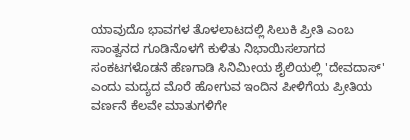ಯಾವುದೊ ಭಾವಗಳ ತೊಳಲಾಟದಲ್ಲಿ ಸಿಲುಕಿ ಪ್ರೀತಿ ಎಂಬ ಸಾಂತ್ವನದ ಗೂಡಿನೊಳಗೆ ಕುಳಿತು ನಿಭಾಯಿಸಲಾಗದ ಸಂಕಟಗಳೊಡನೆ ಹೆಣಗಾಡಿ ಸಿನಿಮೀಯ ಶೈಲಿಯಲ್ಲಿ 'ದೇವದಾಸ್' ಎಂದು ಮದ್ಯದ ಮೊರೆ ಹೋಗುವ ಇಂದಿನ ಪೀಳಿಗೆಯ ಪ್ರೀತಿಯ ವರ್ಣನೆ ಕೆಲವೇ ಮಾತುಗಳಿಗೇ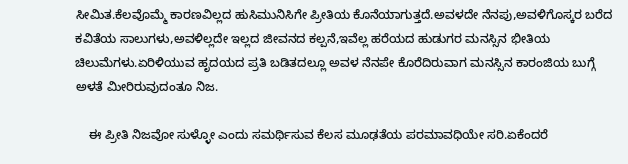ಸೀಮಿತ.ಕೆಲವೊಮ್ಮೆ ಕಾರಣವಿಲ್ಲದ ಹುಸಿಮುನಿಸಿಗೇ ಪ್ರೀತಿಯ ಕೊನೆಯಾಗುತ್ತದೆ.ಅವಳದೇ ನೆನಪು,ಅವಳಿಗೊಸ್ಕರ ಬರೆದ ಕವಿತೆಯ ಸಾಲುಗಳು,ಅವಳಿಲ್ಲದೇ ಇಲ್ಲದ ಜೀವನದ ಕಲ್ಪನೆ,ಇವೆಲ್ಲ ಹರೆಯದ ಹುಡುಗರ ಮನಸ್ಸಿನ ಭೀತಿಯ ಚಿಲುಮೆಗಳು.ಏರಿಳಿಯುವ ಹೃದಯದ ಪ್ರತಿ ಬಡಿತದಲ್ಲೂ ಅವಳ ನೆನಪೇ ಕೊರೆದಿರುವಾಗ ಮನಸ್ಸಿನ ಕಾರಂಜಿಯ ಬುಗ್ಗೆ ಅಳತೆ ಮೀರಿರುವುದಂತೂ ನಿಜ.

    ಈ ಪ್ರೀತಿ ನಿಜವೋ ಸುಳ್ಳೋ ಎಂದು ಸಮರ್ಥಿಸುವ ಕೆಲಸ ಮೂಢತೆಯ ಪರಮಾವಧಿಯೇ ಸರಿ.ಏಕೆಂದರೆ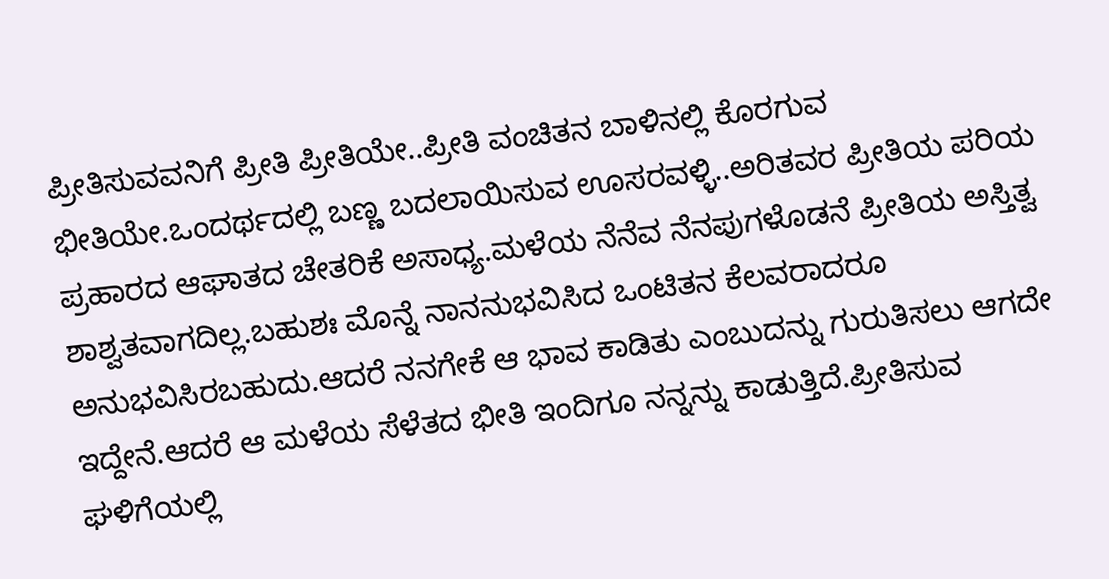ಪ್ರೀತಿಸುವವನಿಗೆ ಪ್ರೀತಿ ಪ್ರೀತಿಯೇ..ಪ್ರೀತಿ ವಂಚಿತನ ಬಾಳಿನಲ್ಲಿ ಕೊರಗುವ ಭೀತಿಯೇ.ಒಂದರ್ಥದಲ್ಲಿ ಬಣ್ಣ ಬದಲಾಯಿಸುವ ಊಸರವಳ್ಳಿ..ಅರಿತವರ ಪ್ರೀತಿಯ ಪರಿಯ ಪ್ರಹಾರದ ಆಘಾತದ ಚೇತರಿಕೆ ಅಸಾಧ್ಯ.ಮಳೆಯ ನೆನೆವ ನೆನಪುಗಳೊಡನೆ ಪ್ರೀತಿಯ ಅಸ್ತಿತ್ವ ಶಾಶ್ವತವಾಗದಿಲ್ಲ.ಬಹುಶಃ ಮೊನ್ನೆ ನಾನನುಭವಿಸಿದ ಒಂಟಿತನ ಕೆಲವರಾದರೂ ಅನುಭವಿಸಿರಬಹುದು.ಆದರೆ ನನಗೇಕೆ ಆ ಭಾವ ಕಾಡಿತು ಎಂಬುದನ್ನು ಗುರುತಿಸಲು ಆಗದೇ ಇದ್ದೇನೆ.ಆದರೆ ಆ ಮಳೆಯ ಸೆಳೆತದ ಭೀತಿ ಇಂದಿಗೂ ನನ್ನನ್ನು ಕಾಡುತ್ತಿದೆ.ಪ್ರೀತಿಸುವ ಘಳಿಗೆಯಲ್ಲಿ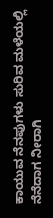ಕಾಯುವ ನೆನಪುಗಳು ಸುರಿವ ಮಳೆಯಲ್ಲಿ ನೆನೆದಾಗ ನೀರಾಗಿ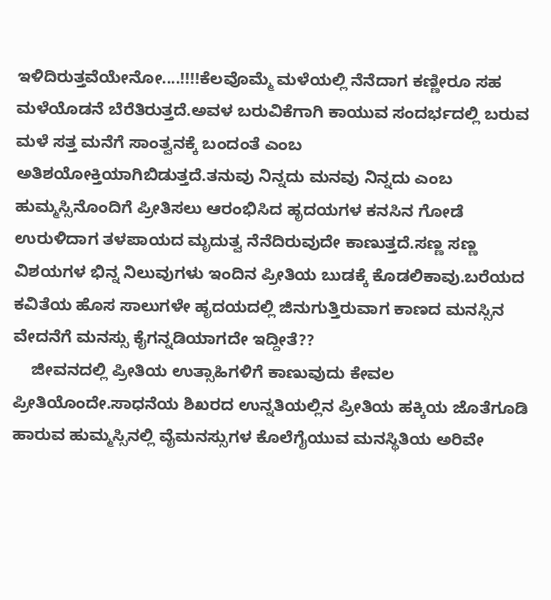ಇಳಿದಿರುತ್ತವೆಯೇನೋ....!!!!ಕೆಲವೊಮ್ಮೆ ಮಳೆಯಲ್ಲಿ ನೆನೆದಾಗ ಕಣ್ಣೀರೂ ಸಹ ಮಳೆಯೊಡನೆ ಬೆರೆತಿರುತ್ತದೆ.ಅವಳ ಬರುವಿಕೆಗಾಗಿ ಕಾಯುವ ಸಂದರ್ಭದಲ್ಲಿ ಬರುವ ಮಳೆ ಸತ್ತ ಮನೆಗೆ ಸಾಂತ್ವನಕ್ಕೆ ಬಂದಂತೆ ಎಂಬ ಅತಿಶಯೋಕ್ತಿಯಾಗಿಬಿಡುತ್ತದೆ.ತನುವು ನಿನ್ನದು ಮನವು ನಿನ್ನದು ಎಂಬ ಹುಮ್ಮಸ್ಸಿನೊಂದಿಗೆ ಪ್ರೀತಿಸಲು ಆರಂಭಿಸಿದ ಹೃದಯಗಳ ಕನಸಿನ ಗೋಡೆ ಉರುಳಿದಾಗ ತಳಪಾಯದ ಮೃದುತ್ವ ನೆನೆದಿರುವುದೇ ಕಾಣುತ್ತದೆ.ಸಣ್ಣ ಸಣ್ಣ ವಿಶಯಗಳ ಭಿನ್ನ ನಿಲುವುಗಳು ಇಂದಿನ ಪ್ರೀತಿಯ ಬುಡಕ್ಕೆ ಕೊಡಲಿಕಾವು.ಬರೆಯದ ಕವಿತೆಯ ಹೊಸ ಸಾಲುಗಳೇ ಹೃದಯದಲ್ಲಿ ಜಿನುಗುತ್ತಿರುವಾಗ ಕಾಣದ ಮನಸ್ಸಿನ ವೇದನೆಗೆ ಮನಸ್ಸು ಕೈಗನ್ನಡಿಯಾಗದೇ ಇದ್ದೀತೆ??
    ಜೀವನದಲ್ಲಿ ಪ್ರೀತಿಯ ಉತ್ಸಾಹಿಗಳಿಗೆ ಕಾಣುವುದು ಕೇವಲ ಪ್ರೀತಿಯೊಂದೇ.ಸಾಧನೆಯ ಶಿಖರದ ಉನ್ನತಿಯಲ್ಲಿನ ಪ್ರೀತಿಯ ಹಕ್ಕಿಯ ಜೊತೆಗೂಡಿ ಹಾರುವ ಹುಮ್ಮಸ್ಸಿನಲ್ಲಿ ವೈಮನಸ್ಸುಗಳ ಕೊಲೆಗೈಯುವ ಮನಸ್ಥಿತಿಯ ಅರಿವೇ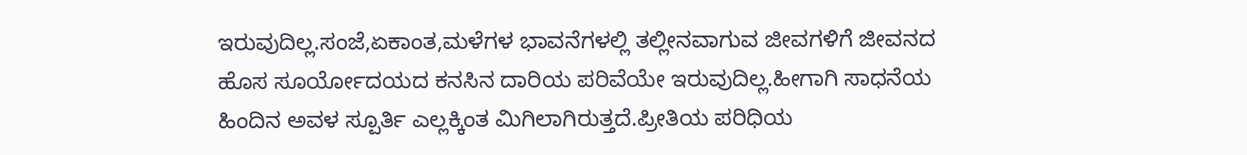ಇರುವುದಿಲ್ಲ.ಸಂಜೆ,ಏಕಾಂತ,ಮಳೆಗಳ ಭಾವನೆಗಳಲ್ಲಿ ತಲ್ಲೀನವಾಗುವ ಜೀವಗಳಿಗೆ ಜೀವನದ ಹೊಸ ಸೂರ್ಯೋದಯದ ಕನಸಿನ ದಾರಿಯ ಪರಿವೆಯೇ ಇರುವುದಿಲ್ಲ.ಹೀಗಾಗಿ ಸಾಧನೆಯ ಹಿಂದಿನ ಅವಳ ಸ್ಪೂರ್ತಿ ಎಲ್ಲಕ್ಕಿಂತ ಮಿಗಿಲಾಗಿರುತ್ತದೆ.ಪ್ರೀತಿಯ ಪರಿಧಿಯ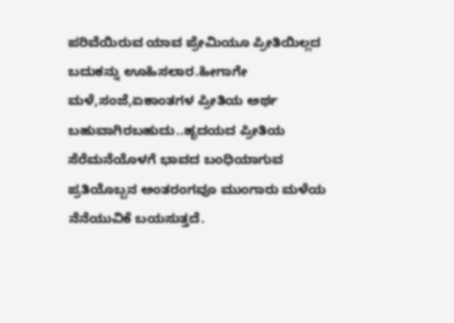ಪರಿವೆಯಿರುವ ಯಾವ ಪ್ರೇಮಿಯೂ ಪ್ರೀತಿಯಿಲ್ಲದ ಬದುಕನ್ನು ಊಹಿಸಲಾರ.ಹೀಗಾಗೇ ಮಳೆ,ಸಂಜೆ,ಏಕಾಂತಗಳ ಪ್ರೀತಿಯ ಅರ್ಥ ಬಹುವಾಗಿರಬಹುದು..ಹೃದಯದ ಪ್ರೀತಿಯ ಸೆರೆಮನೆಯೊಳಗೆ ಭಾವದ ಬಂಧಿಯಾಗುವ ಪ್ರತಿಯೊಬ್ಬನ ಅಂತರಂಗವೂ ಮುಂಗಾರು ಮಳೆಯ ನೆನೆಯುವಿಕೆ ಬಯಸುತ್ತದೆ.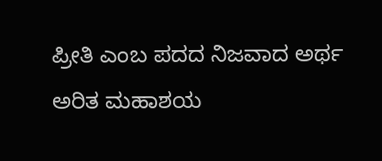ಪ್ರೀತಿ ಎಂಬ ಪದದ ನಿಜವಾದ ಅರ್ಥ ಅರಿತ ಮಹಾಶಯ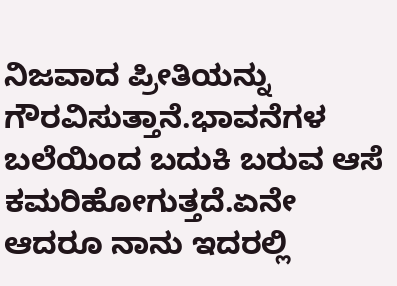ನಿಜವಾದ ಪ್ರೀತಿಯನ್ನು ಗೌರವಿಸುತ್ತಾನೆ.ಭಾವನೆಗಳ ಬಲೆಯಿಂದ ಬದುಕಿ ಬರುವ ಆಸೆ ಕಮರಿಹೋಗುತ್ತದೆ.ಏನೇ ಆದರೂ ನಾನು ಇದರಲ್ಲಿ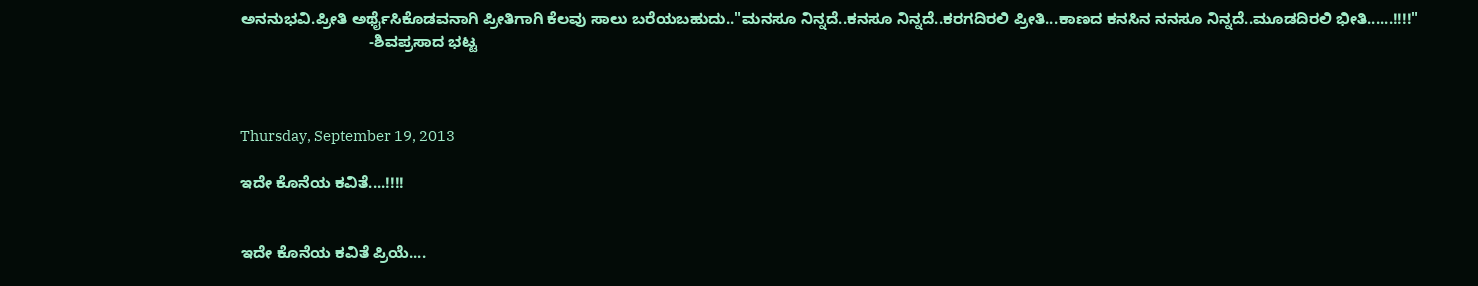ಅನನುಭವಿ.ಪ್ರೀತಿ ಅರ್ಥೈಸಿಕೊಡವನಾಗಿ ಪ್ರೀತಿಗಾಗಿ ಕೆಲವು ಸಾಲು ಬರೆಯಬಹುದು.."ಮನಸೂ ನಿನ್ನದೆ..ಕನಸೂ ನಿನ್ನದೆ..ಕರಗದಿರಲಿ ಪ್ರೀತಿ...ಕಾಣದ ಕನಸಿನ ನನಸೂ ನಿನ್ನದೆ..ಮೂಡದಿರಲಿ ಭೀತಿ......!!!!"
                              -ಶಿವಪ್ರಸಾದ ಭಟ್ಟ



Thursday, September 19, 2013

ಇದೇ ಕೊನೆಯ ಕವಿತೆ....!!!!


ಇದೇ ಕೊನೆಯ ಕವಿತೆ ಪ್ರಿಯೆ....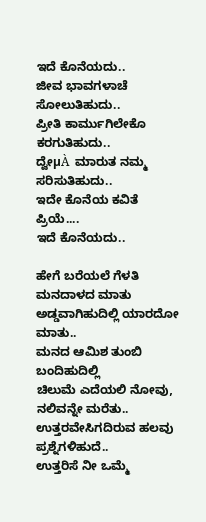ಇದೆ ಕೊನೆಯದು..
ಜೀವ ಭಾವಗಳಾಚೆ ಸೋಲುತಿಹುದು..
ಪ್ರೀತಿ ಕಾರ್ಮುಗಿಲೇಕೊ ಕರಗುತಿಹುದು..
ದ್ವೇµÀ  ಮಾರುತ ನಮ್ಮ ಸರಿಸುತಿಹುದು..
ಇದೇ ಕೊನೆಯ ಕವಿತೆ ಪ್ರಿಯೆ....
ಇದೆ ಕೊನೆಯದು..

ಹೇಗೆ ಬರೆಯಲೆ ಗೆಳತಿ ಮನದಾಳದ ಮಾತು
ಅಡ್ಡವಾಗಿಹುದಿಲ್ಲಿ ಯಾರದೋ ಮಾತು..
ಮನದ ಆಮಿಶ ತುಂಬಿ ಬಂದಿಹುದಿಲ್ಲಿ
ಚಿಲುಮೆ ಎದೆಯಲಿ ನೋವು, ನಲಿವನ್ನೇ ಮರೆತು..
ಉತ್ತರವೇಸಿಗದಿರುವ ಹಲವು ಪ್ರಶ್ನೆಗಳಿಹುದೆ..
ಉತ್ತರಿಸೆ ನೀ ಒಮ್ಮೆ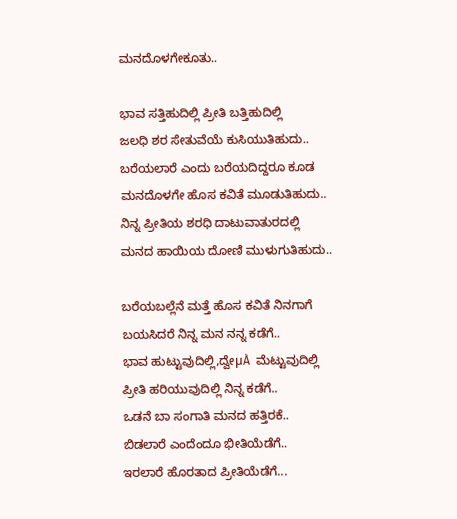ಮನದೊಳಗೇಕೂತು..

ಭಾವ ಸತ್ತಿಹುದಿಲ್ಲಿ ಪ್ರೀತಿ ಬತ್ತಿಹುದಿಲ್ಲಿ
ಜಲಧಿ ಶರ ಸೇತುವೆಯೆ ಕುಸಿಯುತಿಹುದು..
ಬರೆಯಲಾರೆ ಎಂದು ಬರೆಯದಿದ್ದರೂ ಕೂಡ
ಮನದೊಳಗೇ ಹೊಸ ಕವಿತೆ ಮೂಡುತಿಹುದು..
ನಿನ್ನ ಪ್ರೀತಿಯ ಶರಧಿ ದಾಟುವಾತುರದಲ್ಲಿ
ಮನದ ಹಾಯಿಯ ದೋಣಿ ಮುಳುಗುತಿಹುದು..

ಬರೆಯಬಲ್ಲೆನೆ ಮತ್ತೆ ಹೊಸ ಕವಿತೆ ನಿನಗಾಗೆ
ಬಯಸಿದರೆ ನಿನ್ನ ಮನ ನನ್ನ ಕಡೆಗೆ..
ಭಾವ ಹುಟ್ಟುವುದಿಲ್ಲಿ,ದ್ವೇµÀ  ಮೆಟ್ಟುವುದಿಲ್ಲಿ
ಪ್ರೀತಿ ಹರಿಯುವುದಿಲ್ಲಿ ನಿನ್ನ ಕಡೆಗೆ..
ಒಡನೆ ಬಾ ಸಂಗಾತಿ ಮನದ ಹತ್ತಿರಕೆ..
ಬಿಡಲಾರೆ ಎಂದೆಂದೂ ಭೀತಿಯೆಡೆಗೆ..
ಇರಲಾರೆ ಹೊರತಾದ ಪ್ರೀತಿಯೆಡೆಗೆ...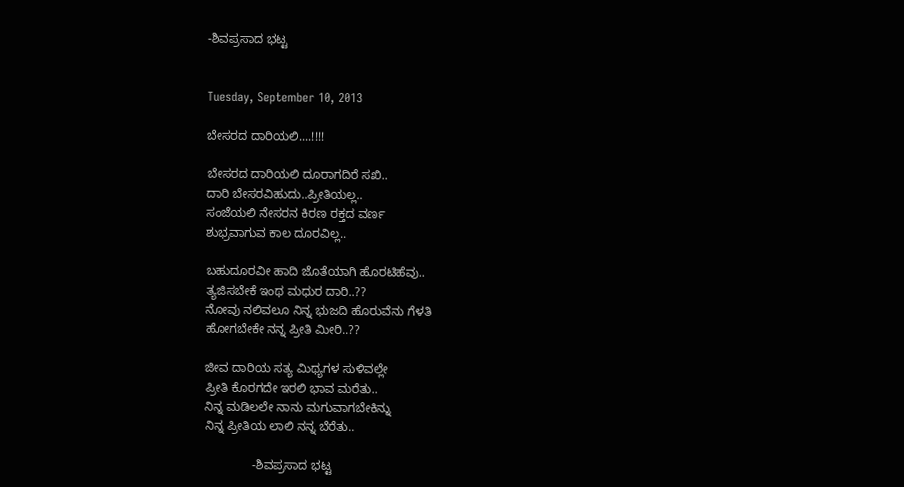-ಶಿವಪ್ರಸಾದ ಭಟ್ಟ


Tuesday, September 10, 2013

ಬೇಸರದ ದಾರಿಯಲಿ....!!!!

ಬೇಸರದ ದಾರಿಯಲಿ ದೂರಾಗದಿರೆ ಸಖಿ..
ದಾರಿ ಬೇಸರವಿಹುದು..ಪ್ರೀತಿಯಲ್ಲ..
ಸಂಜೆಯಲಿ ನೇಸರನ ಕಿರಣ ರಕ್ತದ ವರ್ಣ
ಶುಭ್ರವಾಗುವ ಕಾಲ ದೂರವಿಲ್ಲ..

ಬಹುದೂರವೀ ಹಾದಿ ಜೊತೆಯಾಗಿ ಹೊರಟಿಹೆವು..
ತ್ಯಜಿಸಬೇಕೆ ಇಂಥ ಮಧುರ ದಾರಿ..??
ನೋವು ನಲಿವಲೂ ನಿನ್ನ ಭುಜದಿ ಹೊರುವೆನು ಗೆಳತಿ
ಹೋಗಬೇಕೇ ನನ್ನ ಪ್ರೀತಿ ಮೀರಿ..??

ಜೀವ ದಾರಿಯ ಸತ್ಯ ಮಿಥ್ಯಗಳ ಸುಳಿವಲ್ಲೇ
ಪ್ರೀತಿ ಕೊರಗದೇ ಇರಲಿ ಭಾವ ಮರೆತು..
ನಿನ್ನ ಮಡಿಲಲೇ ನಾನು ಮಗುವಾಗಬೇಕಿನ್ನು
ನಿನ್ನ ಪ್ರೀತಿಯ ಲಾಲಿ ನನ್ನ ಬೆರೆತು..

              -ಶಿವಪ್ರಸಾದ ಭಟ್ಟ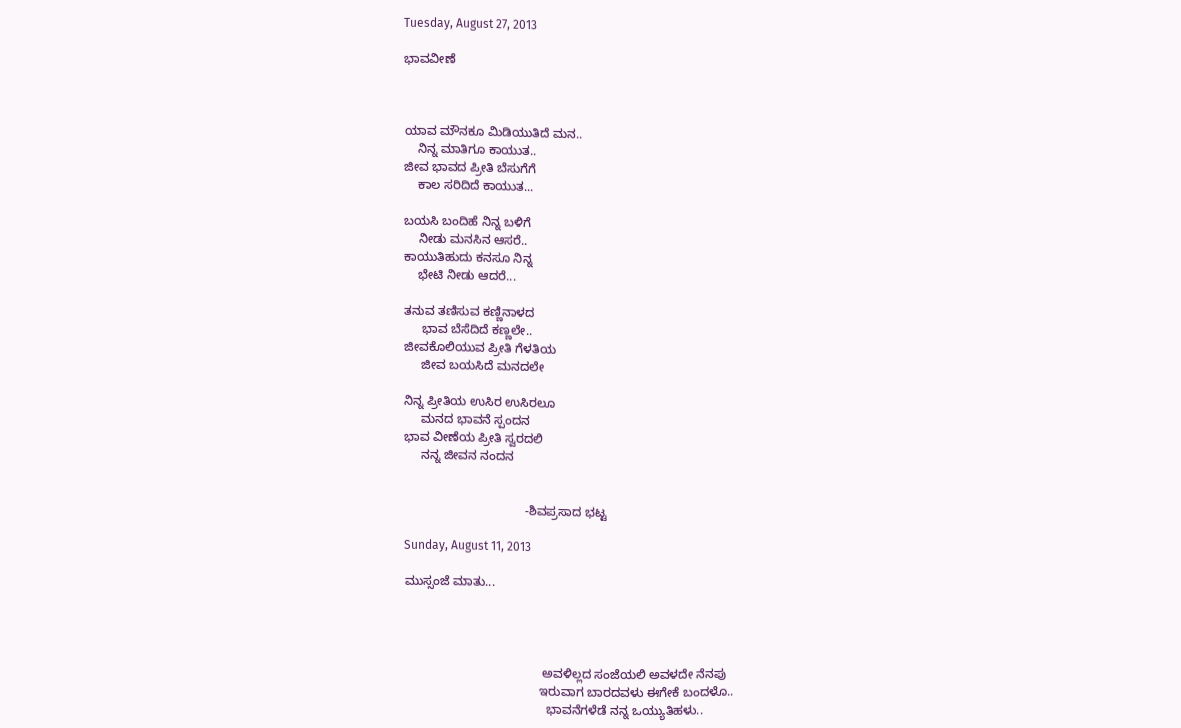Tuesday, August 27, 2013

ಭಾವವೀಣೆ



ಯಾವ ಮೌನಕೂ ಮಿಡಿಯುತಿದೆ ಮನ..
    ನಿನ್ನ ಮಾತಿಗೂ ಕಾಯುತ..
ಜೀವ ಭಾವದ ಪ್ರೀತಿ ಬೆಸುಗೆಗೆ
    ಕಾಲ ಸರಿದಿದೆ ಕಾಯುತ...

ಬಯಸಿ ಬಂದಿಹೆ ನಿನ್ನ ಬಳಿಗೆ
    ನೀಡು ಮನಸಿನ ಆಸರೆ..
ಕಾಯುತಿಹುದು ಕನಸೂ ನಿನ್ನ
    ಭೇಟಿ ನೀಡು ಆದರೆ...

ತನುವ ತಣಿಸುವ ಕಣ್ಣಿನಾಳದ
     ಭಾವ ಬೆಸೆದಿದೆ ಕಣ್ಣಲೇ..
ಜೀವಕೊಲಿಯುವ ಪ್ರೀತಿ ಗೆಳತಿಯ
     ಜೀವ ಬಯಸಿದೆ ಮನದಲೇ

ನಿನ್ನ ಪ್ರೀತಿಯ ಉಸಿರ ಉಸಿರಲೂ
     ಮನದ ಭಾವನೆ ಸ್ಪಂದನ
ಭಾವ ವೀಣೆಯ ಪ್ರೀತಿ ಸ್ವರದಲಿ
     ನನ್ನ ಜೀವನ ನಂದನ


                                   -ಶಿವಪ್ರಸಾದ ಭಟ್ಟ

Sunday, August 11, 2013

ಮುಸ್ಸಂಜೆ ಮಾತು...




                                        ಅವಳಿಲ್ಲದ ಸಂಜೆಯಲಿ ಅವಳದೇ ನೆನಪು
                                       ಇರುವಾಗ ಬಾರದವಳು ಈಗೇಕೆ ಬಂದಳೊ..
                                         ಭಾವನೆಗಳೆಡೆ ನನ್ನ ಒಯ್ಯುತಿಹಳು..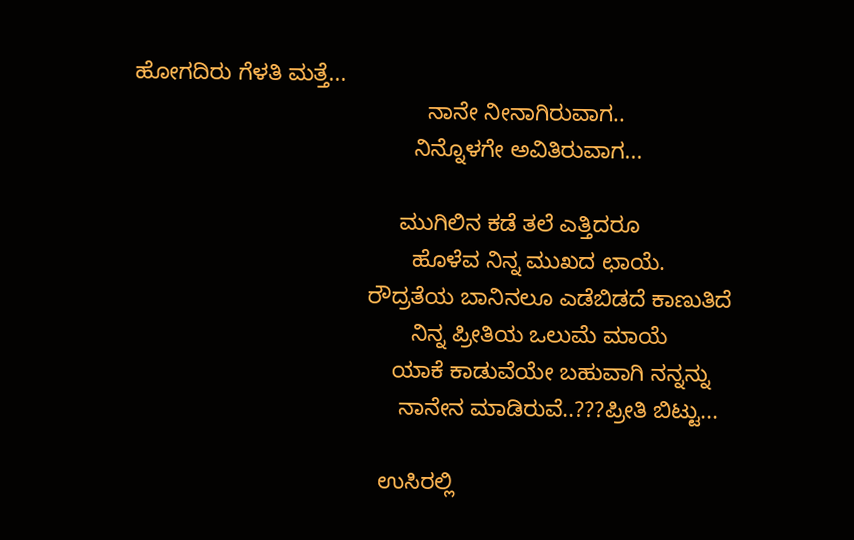ಹೋಗದಿರು ಗೆಳತಿ ಮತ್ತೆ...
                                              ನಾನೇ ನೀನಾಗಿರುವಾಗ..
                                            ನಿನ್ನೊಳಗೇ ಅವಿತಿರುವಾಗ...

                                          ಮುಗಿಲಿನ ಕಡೆ ತಲೆ ಎತ್ತಿದರೂ
                                            ಹೊಳೆವ ನಿನ್ನ ಮುಖದ ಛಾಯೆ.
                                     ರೌದ್ರತೆಯ ಬಾನಿನಲೂ ಎಡೆಬಿಡದೆ ಕಾಣುತಿದೆ
                                            ನಿನ್ನ ಪ್ರೀತಿಯ ಒಲುಮೆ ಮಾಯೆ
                                         ಯಾಕೆ ಕಾಡುವೆಯೇ ಬಹುವಾಗಿ ನನ್ನನ್ನು
                                          ನಾನೇನ ಮಾಡಿರುವೆ..???ಪ್ರೀತಿ ಬಿಟ್ಟು...

                                       ಉಸಿರಲ್ಲಿ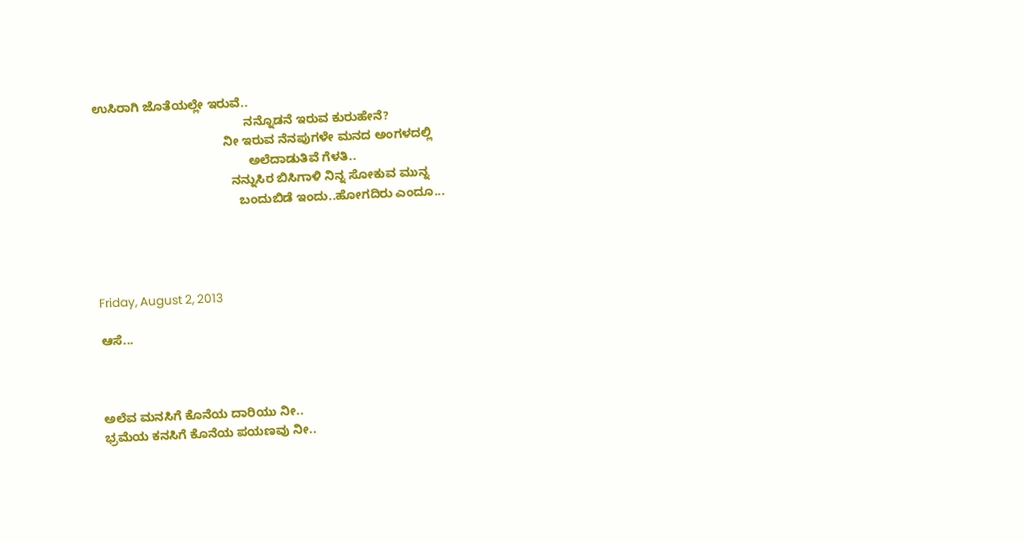ಉಸಿರಾಗಿ ಜೊತೆಯಲ್ಲೇ ಇರುವೆ..
                                            ನನ್ನೊಡನೆ ಇರುವ ಕುರುಹೇನೆ?
                                      ನೀ ಇರುವ ನೆನಪುಗಳೇ ಮನದ ಅಂಗಳದಲ್ಲಿ
                                             ಅಲೆದಾಡುತಿವೆ ಗೆಳತಿ..
                                        ನನ್ನುಸಿರ ಬಿಸಿಗಾಳಿ ನಿನ್ನ ಸೋಕುವ ಮುನ್ನ
                                          ಬಂದುಬಿಡೆ ಇಂದು..ಹೋಗದಿರು ಎಂದೂ...




Friday, August 2, 2013

ಆಸೆ...



ಅಲೆವ ಮನಸಿಗೆ ಕೊನೆಯ ದಾರಿಯು ನೀ..
ಭ್ರಮೆಯ ಕನಸಿಗೆ ಕೊನೆಯ ಪಯಣವು ನೀ..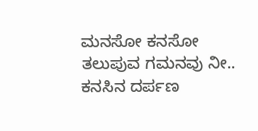ಮನಸೋ ಕನಸೋ ತಲುಪುವ ಗಮನವು ನೀ..
ಕನಸಿನ ದರ್ಪಣ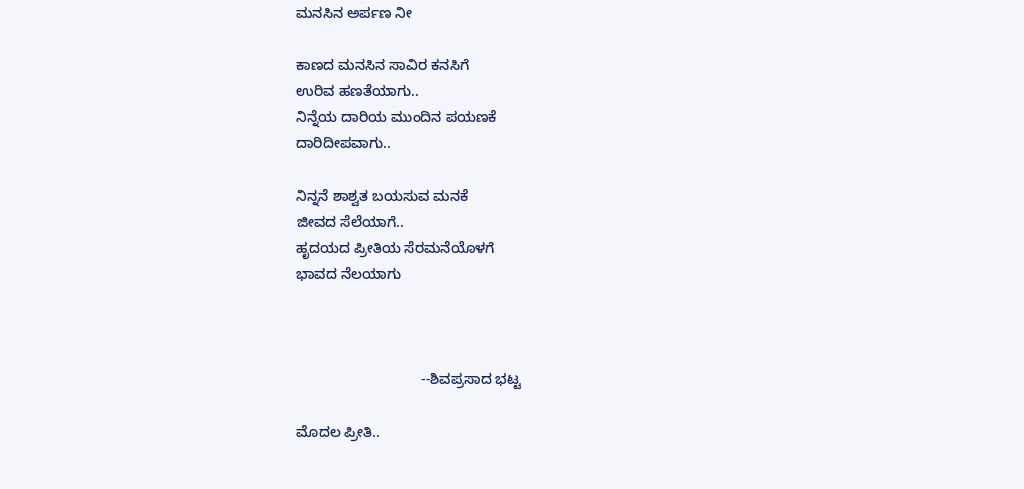ಮನಸಿನ ಅರ್ಪಣ ನೀ

ಕಾಣದ ಮನಸಿನ ಸಾವಿರ ಕನಸಿಗೆ
ಉರಿವ ಹಣತೆಯಾಗು..
ನಿನ್ನೆಯ ದಾರಿಯ ಮುಂದಿನ ಪಯಣಕೆ
ದಾರಿದೀಪವಾಗು..

ನಿನ್ನನೆ ಶಾಶ್ವತ ಬಯಸುವ ಮನಕೆ
ಜೀವದ ಸೆಲೆಯಾಗೆ..
ಹೃದಯದ ಪ್ರೀತಿಯ ಸೆರಮನೆಯೊಳಗೆ
ಭಾವದ ನೆಲಯಾಗು



                               --ಶಿವಪ್ರಸಾದ ಭಟ್ಟ

ಮೊದಲ ಪ್ರೀತಿ..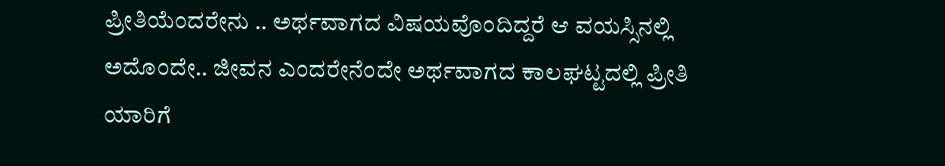ಪ್ರೀತಿಯೆಂದರೇನು .. ಅರ್ಥವಾಗದ ವಿಷಯವೊಂದಿದ್ದರೆ ಆ ವಯಸ್ಸಿನಲ್ಲಿ ಅದೊಂದೇ.. ಜೀವನ ಎಂದರೇನೆಂದೇ ಅರ್ಥವಾಗದ ಕಾಲಘಟ್ಟದಲ್ಲಿ ಪ್ರೀತಿ ಯಾರಿಗೆ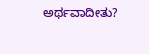ಅರ್ಥವಾದೀತು?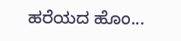ಹರೆಯದ ಹೊಂ...